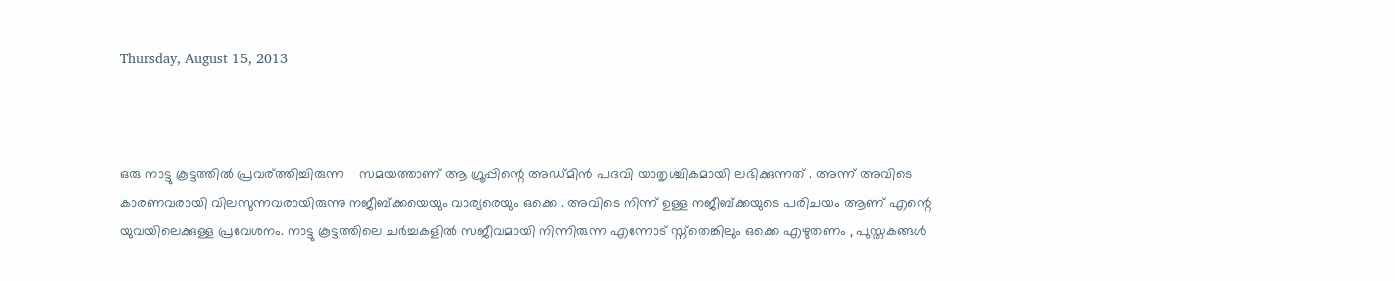Thursday, August 15, 2013



ഒരു നാട്ടു കൂട്ടത്തില്‍ പ്രവര്ത്തിച്ചിരുന്ന    സമയത്താണ് ആ ഗ്രൂപ്പിന്റെ അഡ്മിന്‍ പദവി യാതൃശ്ചികമായി ലഭിക്കുന്നത് . അന്ന് അവിടെ കാരണവരായി വിലസുന്നവരായിരുന്നു നജീബ്ക്കയെയും വാര്യരെയും ഒക്കെ . അവിടെ നിന്ന് ഉള്ള നജീബ്ക്കയുടെ പരിചയം ആണ് എന്റെ യുവയിലെക്കുള്ള പ്രവേശനം. നാട്ടു കൂട്ടത്തിലെ ചര്‍ച്ചകളില്‍ സജീവമായി നിന്നിരുന്ന എന്നോട് സ്ന്തെങ്കിലും ഒക്കെ എഴുതണം , പുസ്തകങ്ങള്‍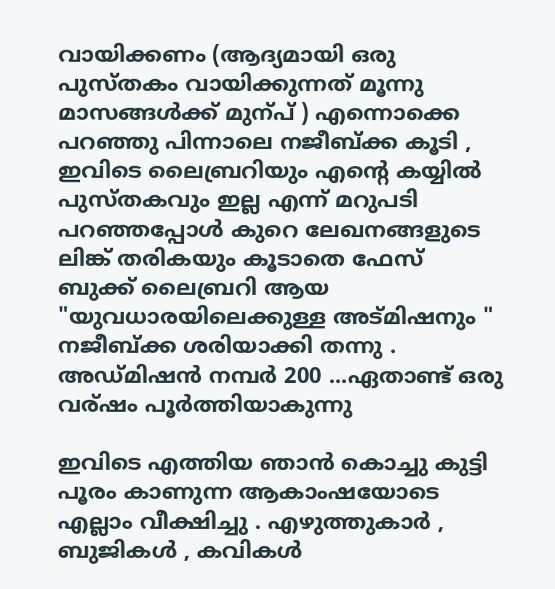വായിക്കണം (ആദ്യമായി ഒരു പുസ്തകം വായിക്കുന്നത് മൂന്നു മാസങ്ങള്‍ക്ക് മുന്പ് ) എന്നൊക്കെ പറഞ്ഞു പിന്നാലെ നജീബ്ക്ക കൂടി , ഇവിടെ ലൈബ്രറിയും എന്റെ കയ്യില്‍ പുസ്തകവും ഇല്ല എന്ന് മറുപടി പറഞ്ഞപ്പോള്‍ കുറെ ലേഖനങ്ങളുടെ ലിങ്ക് തരികയും കൂടാതെ ഫേസ് ബുക്ക്‌ ലൈബ്രറി ആയ "യുവധാരയിലെക്കുള്ള അട്മിഷനും " നജീബ്ക്ക ശരിയാക്കി തന്നു . അഡ്മിഷന്‍ നമ്പര്‍ 200 ...ഏതാണ്ട് ഒരു വര്ഷം പൂര്‍ത്തിയാകുന്നു

ഇവിടെ എത്തിയ ഞാന്‍ കൊച്ചു കുട്ടി പൂരം കാണുന്ന ആകാംഷയോടെ എല്ലാം വീക്ഷിച്ചു . എഴുത്തുകാര്‍ , ബുജികള്‍ , കവികള്‍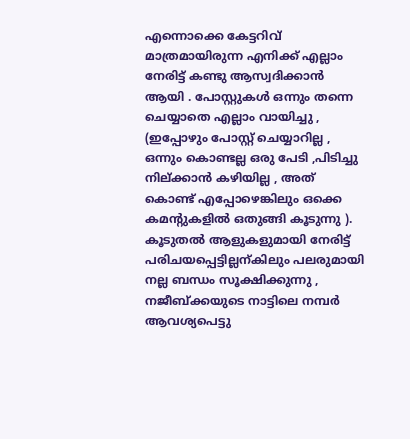എന്നൊക്കെ കേട്ടറിവ് മാത്രമായിരുന്ന എനിക്ക് എല്ലാം നേരിട്ട് കണ്ടു ആസ്വദിക്കാന്‍ ആയി . പോസ്റ്റുകള്‍ ഒന്നും തന്നെ ചെയ്യാതെ എല്ലാം വായിച്ചു , (ഇപ്പോഴും പോസ്റ്റ്‌ ചെയ്യാറില്ല , ഒന്നും കൊണ്ടല്ല ഒരു പേടി ,പിടിച്ചു നില്ക്കാന്‍ കഴിയില്ല , അത് കൊണ്ട് എപ്പോഴെങ്കിലും ഒക്കെ കമന്റുകളില്‍ ഒതുങ്ങി കൂടുന്നു ).
കൂടുതല്‍ ആളുകളുമായി നേരിട്ട് പരിചയപ്പെട്ടില്ലന്കിലും പലരുമായി നല്ല ബന്ധം സൂക്ഷിക്കുന്നു , നജീബ്ക്കയുടെ നാട്ടിലെ നമ്പര്‍ ആവശ്യപെട്ടു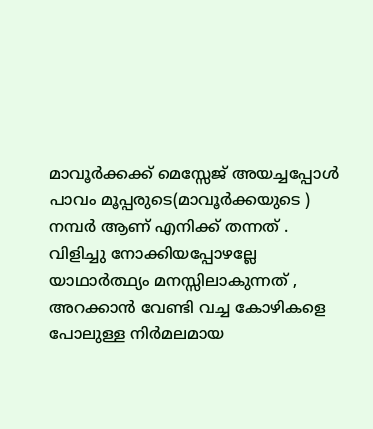മാവൂര്‍ക്കക്ക് മെസ്സേജ് അയച്ചപ്പോള്‍ പാവം മൂപ്പരുടെ(മാവൂര്‍ക്കയുടെ ) നമ്പര്‍ ആണ് എനിക്ക് തന്നത് . വിളിച്ചു നോക്കിയപ്പോഴല്ലേ യാഥാര്‍ത്ഥ്യം മനസ്സിലാകുന്നത് , അറക്കാന്‍ വേണ്ടി വച്ച കോഴികളെ പോലുള്ള നിര്‍മലമായ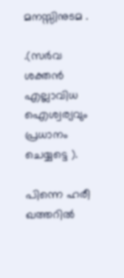മനസ്സിനുടമ .

.(സർവ ശക്തന്‍ എല്ലാവിധ ഐശ്വര്യവും പ്രധാനം ചെയ്യട്ടെ ).

പിന്നെ ഹരീ ഖത്തറില്‍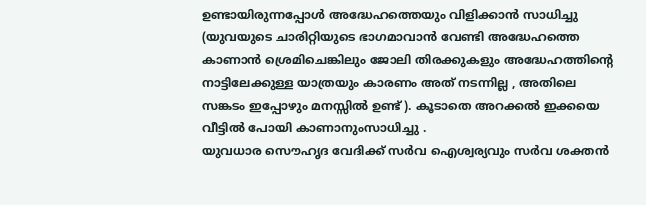ഉണ്ടായിരുന്നപ്പോള്‍ അദ്ധേഹത്തെയും വിളിക്കാന്‍ സാധിച്ചു (യുവയുടെ ചാരിറ്റിയുടെ ഭാഗമാവാന്‍ വേണ്ടി അദ്ധേഹത്തെ കാണാന്‍ ശ്രെമിചെങ്കിലും ജോലി തിരക്കുകളും അദ്ധേഹത്തിന്റെ നാട്ടിലേക്കുള്ള യാത്രയും കാരണം അത് നടന്നില്ല , അതിലെ സങ്കടം ഇപ്പോഴും മനസ്സില്‍ ഉണ്ട് ). കൂടാതെ അറക്കല്‍ ഇക്കയെ വീട്ടില്‍ പോയി കാണാനുംസാധിച്ചു .
യുവധാര സൌഹൃദ വേദിക്ക് സര്‍വ ഐശ്വര്യവും സര്‍വ ശക്തന്‍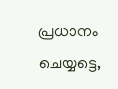പ്രധാനം ചെയ്യട്ടെ,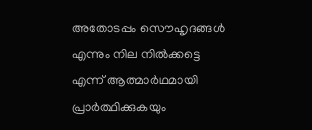അതോടപ്പം സൌഹൃദങ്ങള്‍ എന്നും നില നില്‍ക്കട്ടെ എന്ന് ആത്മാര്‍ഥമായി പ്രാര്‍ത്ഥിക്കുകയും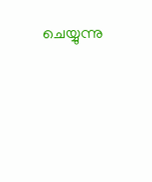ചെയ്യുന്നു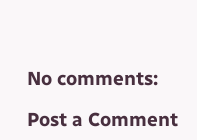No comments:

Post a Comment